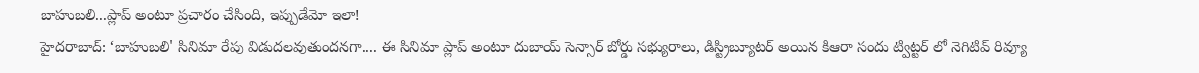బాహుబలి...ప్లాప్ అంటూ ప్రచారం చేసింది, ఇప్పుడేమో ఇలా!
హైదరాబాద్: ‘బాహుబలి' సినిమా రేపు విడుదలవుతుందనగా.... ఈ సినిమా ప్లాప్ అంటూ దుబాయ్ సెన్సార్ బోర్డు సభ్యురాలు, డిస్ట్రిబ్యూటర్ అయిన కిఆరా సందు ట్విట్టర్ లో నెగిటివ్ రివ్యూ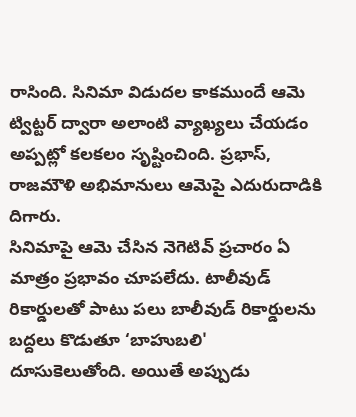రాసింది. సినిమా విడుదల కాకముందే ఆమె ట్విట్టర్ ద్వారా అలాంటి వ్యాఖ్యలు చేయడం అప్పట్లో కలకలం సృష్టించింది. ప్రభాస్, రాజమౌళి అభిమానులు ఆమెపై ఎదురుదాడికి దిగారు.
సినిమాపై ఆమె చేసిన నెగెటివ్ ప్రచారం ఏ మాత్రం ప్రభావం చూపలేదు. టాలీవుడ్ రికార్డులతో పాటు పలు బాలీవుడ్ రికార్డులను బద్దలు కొడుతూ ‘బాహుబలి' దూసుకెలుతోంది. అయితే అప్పుడు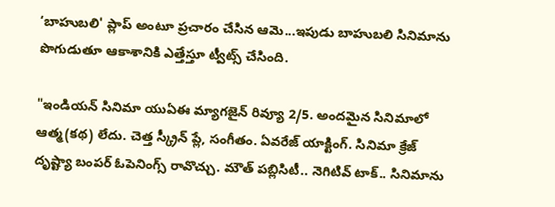‘బాహుబలి' ప్లాప్ అంటూ ప్రచారం చేసిన ఆమె...ఇపుడు బాహుబలి సినిమాను పొగుడుతూ ఆకాశానికి ఎత్తేస్తూ ట్వీట్స్ చేసింది.

"ఇండియన్ సినిమా యుఏఈ మ్యాగజైన్ రివ్యూ 2/5. అందమైన సినిమాలో ఆత్మ(కథ) లేదు. చెత్త స్క్రీన్ ప్లే, సంగీతం. ఏవరేజ్ యాక్టింగ్. సినిమా క్రేజ్ దృష్ట్యా బంపర్ ఓపెనింగ్స్ రావొచ్చు. మౌత్ పబ్లిసిటీ.. నెగిటివ్ టాక్.. సినిమాను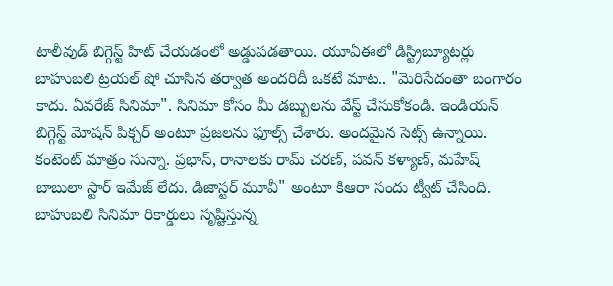టాలీవుడ్ బిగ్గెస్ట్ హిట్ చేయడంలో అడ్డుపడతాయి. యూఏఈలో డిస్ట్రిబ్యూటర్లు బాహుబలి ట్రయల్ షో చూసిన తర్వాత అందరిదీ ఒకటే మాట.. "మెరిసేదంతా బంగారం కాదు. ఏవరేజ్ సినిమా". సినిమా కోసం మీ డబ్బులను వేస్ట్ చేసుకోకండి. ఇండియన్ బిగ్గెస్ట్ మోషన్ పిక్చర్ అంటూ ప్రజలను ఫూల్స్ చేశారు. అందమైన సెట్స్ ఉన్నాయి. కంటెంట్ మాత్రం సున్నా. ప్రభాస్, రానాలకు రామ్ చరణ్, పవన్ కళ్యాణ్, మహేష్ బాబులా స్టార్ ఇమేజ్ లేదు. డిజాస్టర్ మూవీ" అంటూ కిఆరా సందు ట్వీట్ చేసింది.
బాహుబలి సినిమా రికార్డులు సృష్టిస్తున్న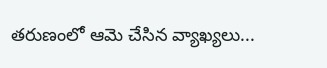తరుణంలో ఆమె చేసిన వ్యాఖ్యలు...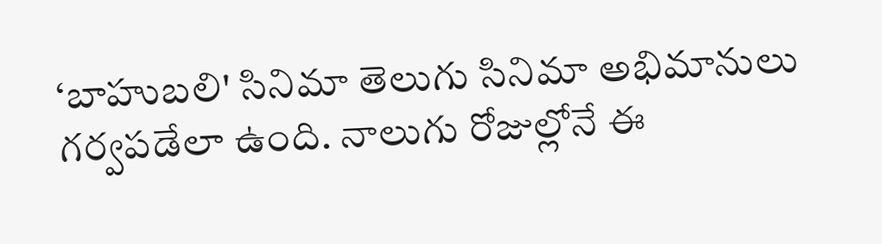‘బాహుబలి' సినిమా తెలుగు సినిమా అభిమానులు గర్వపడేలా ఉంది. నాలుగు రోజుల్లోనే ఈ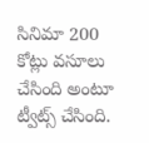సినిమా 200 కోట్లు వసూలు చేసింది అంటూ ట్వీట్స్ చేసింది.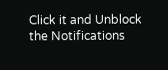Click it and Unblock the Notifications